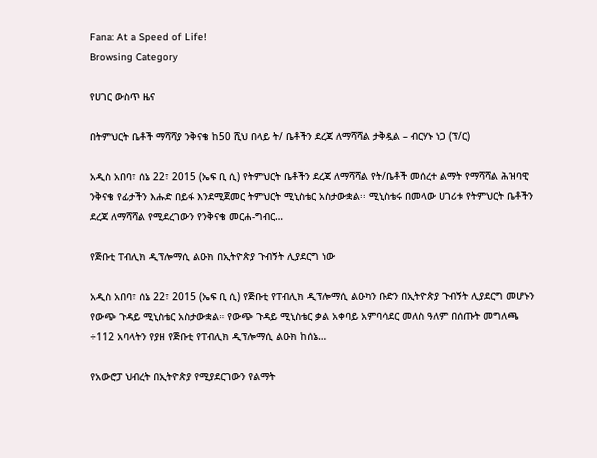Fana: At a Speed of Life!
Browsing Category

የሀገር ውስጥ ዜና

በትምህርት ቤቶች ማሻሻያ ንቅናቄ ከ50 ሺህ በላይ ት/ ቤቶችን ደረጃ ለማሻሻል ታቅዷል – ብርሃኑ ነጋ (ፕ/ር)

አዲስ አበባ፣ ሰኔ 22፣ 2015 (ኤፍ ቢ ሲ) የትምህርት ቤቶችን ደረጃ ለማሻሻል የት/ቤቶች መሰረተ ልማት የማሻሻል ሕዝባዊ ንቅናቄ የፊታችን እሑድ በይፋ እንደሚጀመር ትምህርት ሚኒስቴር አስታውቋል፡፡ ሚኒስቴሩ በመላው ሀገሪቱ የትምህርት ቤቶችን ደረጃ ለማሻሻል የሚደረገውን የንቅናቄ መርሐ-ግብር…

የጅቡቲ ፐብሊክ ዲፕሎማሲ ልዑክ በኢትዮጵያ ጉብኝት ሊያደርግ ነው

አዲስ አበባ፣ ሰኔ 22፣ 2015 (ኤፍ ቢ ሲ) የጅቡቲ የፐብሊክ ዲፕሎማሲ ልዑካን ቡድን በኢትዮጵያ ጉብኝት ሊያደርግ መሆኑን የውጭ ጉዳይ ሚኒስቴር አስታውቋል። የውጭ ጉዳይ ሚኒስቴር ቃል አቀባይ አምባሳደር መለስ ዓለም በሰጡት መግለጫ ÷112 አባላትን የያዘ የጅቡቲ የፐብሊክ ዲፕሎማሲ ልዑክ ከሰኔ…

የአውሮፓ ህብረት በኢትዮጵያ የሚያደርገውን የልማት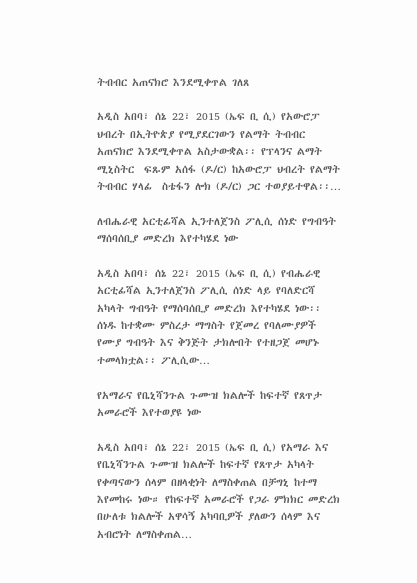ትብብር አጠናክሮ እንደሚቀጥል ገለጸ

አዲስ አበባ፣ ሰኔ 22፣ 2015 (ኤፍ ቢ ሲ) የአውሮፓ ህብረት በኢትዮጵያ የሚያደርገውን የልማት ትብብር አጠናክሮ እንደሚቀጥል አስታውቋል፡፡ የፕላንና ልማት ሚኒስትር  ፍጹም አሰፋ (ዶ/ር) ከአውሮፓ ህብረት የልማት ትብብር ሃላፊ  ስቴፋን ሎክ (ዶ/ር) ጋር ተወያይተዋል፡፡…

ለብሔራዊ አርቲፊሻል ኢንተለጀንስ ፖሊሲ ሰነድ የግብዓት ማሰባሰቢያ መድረክ እየተካሄደ ነው

አዲስ አበባ፣ ሰኔ 22፣ 2015 (ኤፍ ቢ ሲ) የብሔራዊ አርቲፊሻል ኢንተለጀንስ ፖሊሲ ሰነድ ላይ የባለድርሻ አካላት ግብዓት የማሰባሰቢያ መድረክ እየተካሄደ ነው፡፡ ሰነዱ ከተቋሙ ምስረታ ማግስት የጀመረ የባለሙያዎች የሙያ ግብዓት እና ቅንጅት ታክሎበት የተዘጋጀ መሆኑ ተመላክቷል፡፡ ፖሊሲው…

የአማራና የቤኒሻንጉል ጉሙዝ ክልሎች ከፍተኛ የጸጥታ አመራሮች እየተወያዩ ነው

አዲስ አበባ፣ ሰኔ 22፣ 2015 (ኤፍ ቢ ሲ) የአማራ እና የቤኒሻንጉል ጉሙዝ ክልሎች ከፍተኛ የጸጥታ አካላት የቀጣናውን ሰላም በዘላቂነት ለማስቀጠል በቻግኒ ከተማ እየመከሩ ነው። የከፍተኛ አመራሮች የጋራ ምክክር መድረክ በሁለቱ ክልሎች አዋሳኝ አካባቢዎች ያለውን ሰላም እና አብሮነት ለማስቀጠል…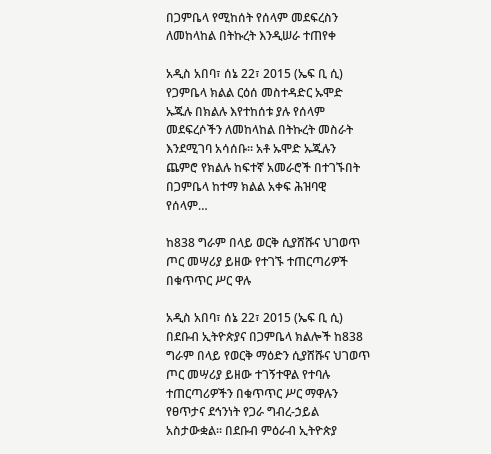በጋምቤላ የሚከሰት የሰላም መደፍረስን ለመከላከል በትኩረት እንዲሠራ ተጠየቀ

አዲስ አበባ፣ ሰኔ 22፣ 2015 (ኤፍ ቢ ሲ) የጋምቤላ ክልል ርዕሰ መስተዳድር ኡሞድ ኡጁሉ በክልሉ እየተከሰቱ ያሉ የሰላም መደፍረሶችን ለመከላከል በትኩረት መስራት እንደሚገባ አሳሰቡ፡፡ አቶ ኡሞድ ኡጁሉን ጨምሮ የክልሉ ከፍተኛ አመራሮች በተገኙበት በጋምቤላ ከተማ ክልል አቀፍ ሕዝባዊ የሰላም…

ከ838 ግራም በላይ ወርቅ ሲያሸሹና ህገወጥ ጦር መሣሪያ ይዘው የተገኙ ተጠርጣሪዎች በቁጥጥር ሥር ዋሉ

አዲስ አበባ፣ ሰኔ 22፣ 2015 (ኤፍ ቢ ሲ) በደቡብ ኢትዮጵያና በጋምቤላ ክልሎች ከ838 ግራም በላይ የወርቅ ማዕድን ሲያሸሹና ህገወጥ ጦር መሣሪያ ይዘው ተገኝተዋል የተባሉ ተጠርጣሪዎችን በቁጥጥር ሥር ማዋሉን የፀጥታና ደኅንነት የጋራ ግብረ-ኃይል አስታውቋል። በደቡብ ምዕራብ ኢትዮጵያ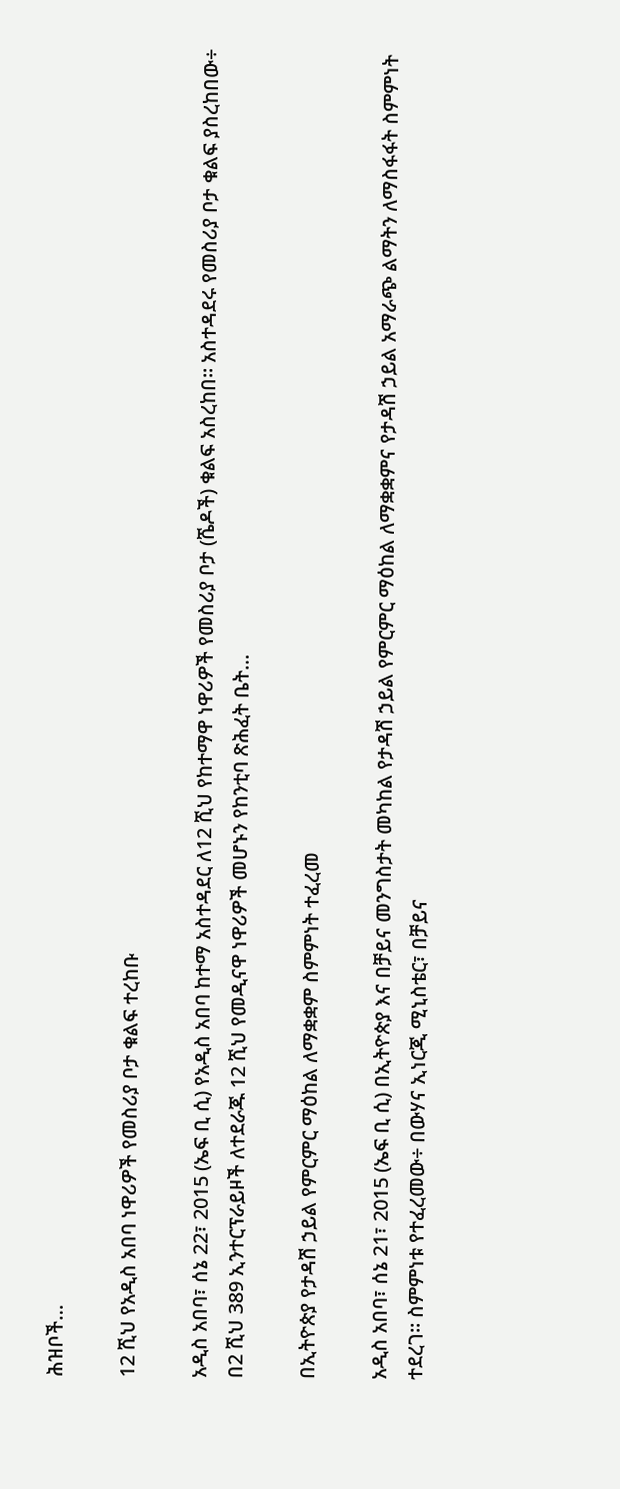ሕዝቦች…

12 ሺህ የአዲስ አበባ ነዋሪዎች የመስሪያ ቦታ ቁልፍ ተረከቡ

አዲስ አበባ፣ ሰኔ 22፣ 2015 (ኤፍ ቢ ሲ) የአዲስ አበባ ከተማ አስተዳደር ለ12 ሺህ የከተማዋ ነዋሪዎች የመስሪያ ቦታ (ሼዶች) ቁልፍ አስረከበ፡፡ አስተዳደሩ የመስሪያ ቦታ ቁልፍ ያስረከበው÷ በ2 ሺህ 389 ኢንተርፕራይዞች ለተደራጁ 12 ሺህ የመዲናዋ ነዋሪዎች መሆኑን የከንቲባ ጽሕፈት ቤት…

በኢትዮጵያ የታዳሽ ኃይል የምርምር ማዕከል ለማቋቋም ስምምነት ተፈረመ

አዲስ አበባ፣ ሰኔ 21፣ 2015 (ኤፍ ቢ ሲ) በኢትዮጵያ እና በቻይና መንግስታት መካከል የታዳሽ ኃይል የምርምር ማዕከል ለማቋቋምና የታዳሽ ኃይል አማራጭ ልማትን ለማስፋፋት ስምምነት ተደረገ፡፡ ስምምነቱ የተፈረመው÷ በውሃና ኢነርጂ ሚኒስቴር፣ በቻይና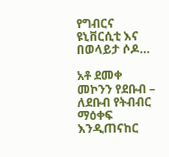የግብርና ዩኒቨርሲቲ እና በወላይታ ሶዶ…

አቶ ደመቀ መኮንን የደቡብ – ለደቡብ የትብብር ማዕቀፍ እንዲጠናከር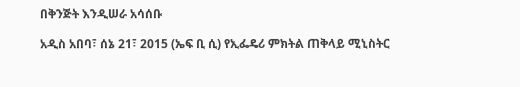በቅንጅት እንዲሠራ አሳሰቡ

አዲስ አበባ፣ ሰኔ 21፣ 2015 (ኤፍ ቢ ሲ) የኢፌዴሪ ምክትል ጠቅላይ ሚኒስትር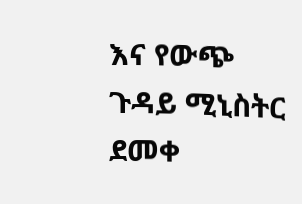እና የውጭ ጉዳይ ሚኒስትር ደመቀ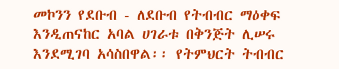መኮንን የደቡብ - ለደቡብ የትብብር ማዕቀፍ እንዲጠናከር አባል ሀገራቱ በቅንጅት ሊሠሩ እንደሚገባ አሳስበዋል፡፡ የትምህርት ትብብር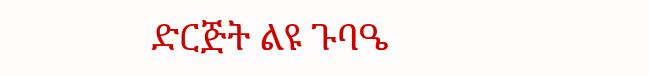ድርጅት ልዩ ጉባዔ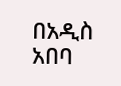በአዲስ አበባ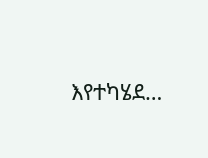እየተካሄደ…